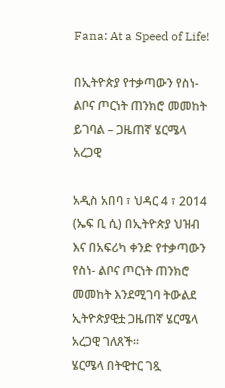Fana: At a Speed of Life!

በኢትዮጵያ የተቃጣውን የስነ- ልቦና ጦርነት ጠንክሮ መመከት ይገባል – ጋዜጠኛ ሄርሜላ አረጋዊ

አዲስ አበባ ፣ ህዳር 4 ፣ 2014 (ኤፍ ቢ ሲ) በኢትዮጵያ ህዝብ እና በአፍሪካ ቀንድ የተቃጣውን የስነ- ልቦና ጦርነት ጠንክሮ መመከት እንደሚገባ ትውልደ ኢትዮጵያዊቷ ጋዜጠኛ ሄርሜላ አረጋዊ ገለጸች።
ሄርሜላ በትዊተር ገጿ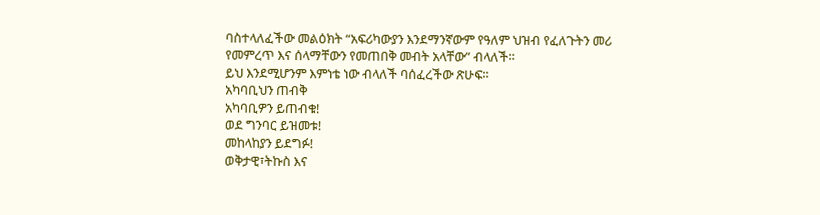ባስተላለፈችው መልዕክት “አፍሪካውያን እንደማንኛውም የዓለም ህዝብ የፈለጉትን መሪ የመምረጥ እና ሰላማቸውን የመጠበቅ መብት አላቸው” ብላለች።
ይህ እንደሚሆንም እምነቴ ነው ብላለች ባሰፈረችው ጽሁፍ።
አካባቢህን ጠብቅ
አካባቢዎን ይጠብቁ!
ወደ ግንባር ይዝመቱ!
መከላከያን ይደግፉ!
ወቅታዊ፣ትኩስ እና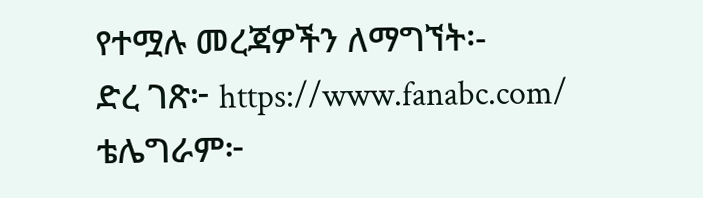የተሟሉ መረጃዎችን ለማግኘት፡-
ድረ ገጽ፦ https://www.fanabc.com/
ቴሌግራም፦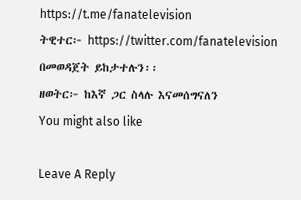https://t.me/fanatelevision
ትዊተር፦ https://twitter.com/fanatelevision በመወዳጀት ይከታተሉን፡፡
ዘወትር፦ ከእኛ ጋር ስላሉ እናመሰግናለን
You might also like

Leave A Reply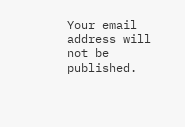Your email address will not be published.